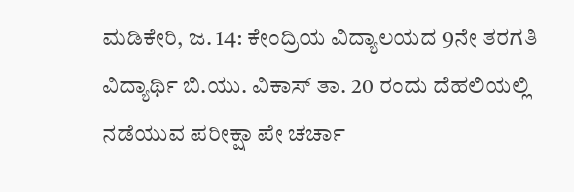ಮಡಿಕೇರಿ, ಜ. 14: ಕೇಂದ್ರಿಯ ವಿದ್ಯಾಲಯದ 9ನೇ ತರಗತಿ ವಿದ್ಯಾರ್ಥಿ ಬಿ.ಯು. ವಿಕಾಸ್ ತಾ. 20 ರಂದು ದೆಹಲಿಯಲ್ಲಿ ನಡೆಯುವ ಪರೀಕ್ಷಾ ಪೇ ಚರ್ಚಾ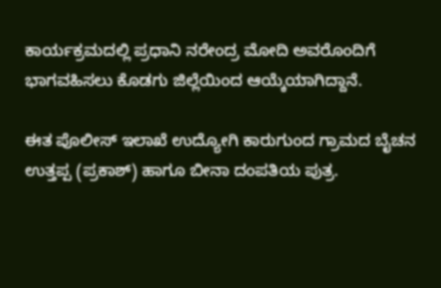ಕಾರ್ಯಕ್ರಮದಲ್ಲಿ ಪ್ರಧಾನಿ ನರೇಂದ್ರ ಮೋದಿ ಅವರೊಂದಿಗೆ ಭಾಗವಹಿಸಲು ಕೊಡಗು ಜಿಲ್ಲೆಯಿಂದ ಆಯ್ಕೆಯಾಗಿದ್ದಾನೆ.

ಈತ ಪೊಲೀಸ್ ಇಲಾಖೆ ಉದ್ಯೋಗಿ ಕಾರುಗುಂದ ಗ್ರಾಮದ ಬೈಚನ ಉತ್ತಪ್ಪ (ಪ್ರಕಾಶ್) ಹಾಗೂ ಬೀನಾ ದಂಪತಿಯ ಪುತ್ರ.